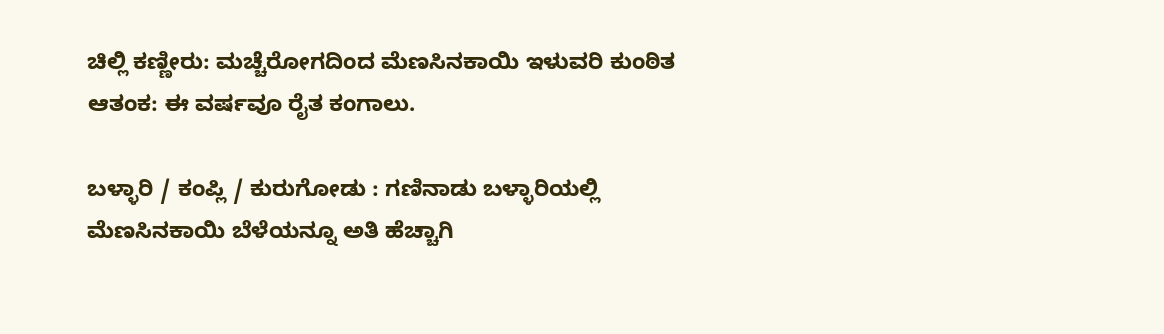ಚಿಲ್ಲಿ ಕಣ್ಣೀರು: ಮಚ್ಚೆರೋಗದಿಂದ ಮೆಣಸಿನಕಾಯಿ ಇಳುವರಿ ಕುಂಠಿತ ಆತಂಕ: ಈ ವರ್ಷವೂ ರೈತ ಕಂಗಾಲು.

ಬಳ್ಳಾರಿ / ಕಂಪ್ಲಿ / ಕುರುಗೋಡು : ಗಣಿನಾಡು ಬಳ್ಳಾರಿಯಲ್ಲಿ ಮೆಣಸಿನಕಾಯಿ ಬೆಳೆಯನ್ನೂ ಅತಿ ಹೆಚ್ಚಾಗಿ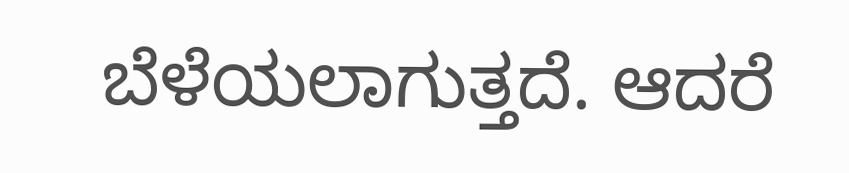ಬೆಳೆಯಲಾಗುತ್ತದೆ. ಆದರೆ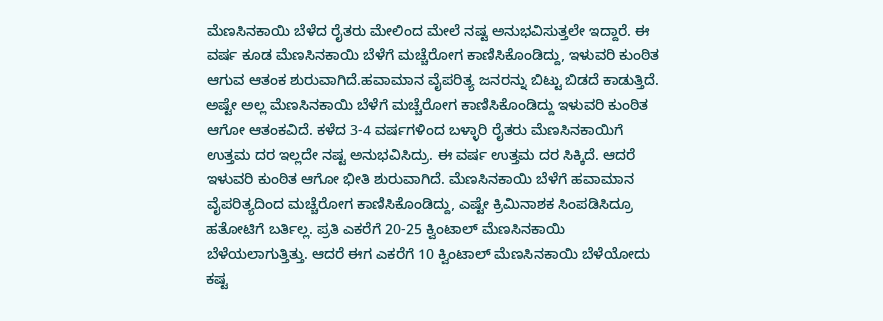ಮೆಣಸಿನಕಾಯಿ ಬೆಳೆದ ರೈತರು ಮೇಲಿಂದ ಮೇಲೆ ನಷ್ಟ ಅನುಭವಿಸುತ್ತಲೇ ಇದ್ದಾರೆ. ಈ ವರ್ಷ ಕೂಡ ಮೆಣಸಿನಕಾಯಿ ಬೆಳೆಗೆ ಮಚ್ಚೆರೋಗ ಕಾಣಿಸಿಕೊಂಡಿದ್ದು, ಇಳುವರಿ ಕುಂಠಿತ ಆಗುವ ಆತಂಕ ಶುರುವಾಗಿದೆ.ಹವಾಮಾನ ವೈಪರಿತ್ಯ ಜನರನ್ನು ಬಿಟ್ಟು ಬಿಡದೆ ಕಾಡುತ್ತಿದೆ. ಅಷ್ಟೇ ಅಲ್ಲ ಮೆಣಸಿನಕಾಯಿ ಬೆಳೆಗೆ ಮಚ್ಚೆರೋಗ ಕಾಣಿಸಿಕೊಂಡಿದ್ದು ಇಳುವರಿ ಕುಂಠಿತ ಆಗೋ ಆತಂಕವಿದೆ. ಕಳೆದ 3-4 ವರ್ಷಗಳಿಂದ ಬಳ್ಳಾರಿ ರೈತರು ಮೆಣಸಿನಕಾಯಿಗೆ ಉತ್ತಮ ದರ ಇಲ್ಲದೇ ನಷ್ಟ ಅನುಭವಿಸಿದ್ರು. ಈ ವರ್ಷ ಉತ್ತಮ ದರ ಸಿಕ್ಕಿದೆ. ಆದರೆ ಇಳುವರಿ ಕುಂಠಿತ ಆಗೋ ಭೀತಿ ಶುರುವಾಗಿದೆ. ಮೆಣಸಿನಕಾಯಿ ಬೆಳೆಗೆ ಹವಾಮಾನ ವೈಪರಿತ್ಯದಿಂದ ಮಚ್ಚೆರೋಗ ಕಾಣಿಸಿಕೊಂಡಿದ್ದು, ಎಷ್ಟೇ ಕ್ರಿಮಿನಾಶಕ ಸಿಂಪಡಿಸಿದ್ರೂ ಹತೋಟಿಗೆ ಬರ್ತಿಲ್ಲ. ಪ್ರತಿ ಎಕರೆಗೆ 20-25 ಕ್ವಿಂಟಾಲ್ ಮೆಣಸಿನಕಾಯಿ ಬೆಳೆಯಲಾಗುತ್ತಿತ್ತು. ಆದರೆ ಈಗ ಎಕರೆಗೆ 10 ಕ್ವಿಂಟಾಲ್ ಮೆಣಸಿನಕಾಯಿ ಬೆಳೆಯೋದು ಕಷ್ಟ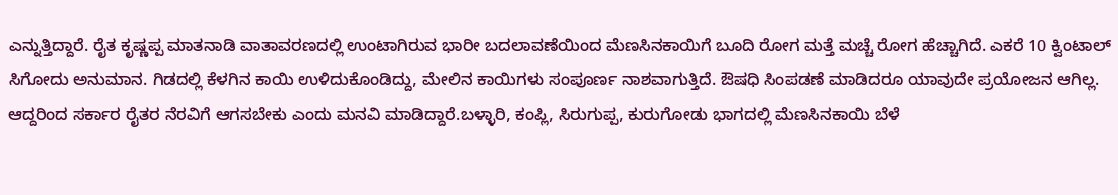ಎನ್ನುತ್ತಿದ್ದಾರೆ. ರೈತ ಕೃಷ್ಣಪ್ಪ ಮಾತನಾಡಿ ವಾತಾವರಣದಲ್ಲಿ ಉಂಟಾಗಿರುವ ಭಾರೀ ಬದಲಾವಣೆಯಿಂದ ಮೆಣಸಿನಕಾಯಿಗೆ ಬೂದಿ ರೋಗ ಮತ್ತೆ ಮಚ್ಚೆ ರೋಗ ಹೆಚ್ಚಾಗಿದೆ. ಎಕರೆ 10 ಕ್ವಿಂಟಾಲ್ ಸಿಗೋದು ಅನುಮಾನ. ಗಿಡದಲ್ಲಿ ಕೆಳಗಿನ ಕಾಯಿ ಉಳಿದುಕೊಂಡಿದ್ದು, ಮೇಲಿನ ಕಾಯಿಗಳು ಸಂಪೂರ್ಣ ನಾಶವಾಗುತ್ತಿದೆ. ಔಷಧಿ ಸಿಂಪಡಣೆ ಮಾಡಿದರೂ ಯಾವುದೇ ಪ್ರಯೋಜನ ಆಗಿಲ್ಲ. ಆದ್ದರಿಂದ ಸರ್ಕಾರ ರೈತರ ನೆರವಿಗೆ ಆಗಸಬೇಕು ಎಂದು ಮನವಿ ಮಾಡಿದ್ದಾರೆ.ಬಳ್ಳಾರಿ, ಕಂಪ್ಲಿ, ಸಿರುಗುಪ್ಪ, ಕುರುಗೋಡು ಭಾಗದಲ್ಲಿ ಮೆಣಸಿನಕಾಯಿ ಬೆಳೆ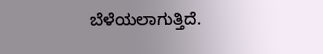ಬೆಳೆಯಲಾಗುತ್ತಿದೆ.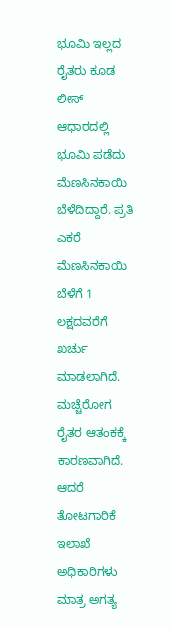ಭೂಮಿ ಇಲ್ಲದ ರೈತರು ಕೂಡ ಲೀಸ್ ಆಧಾರದಲ್ಲಿ ಭೂಮಿ ಪಡೆದು ಮೆಣಸಿನಕಾಯಿ ಬೆಳೆದಿದ್ದಾರೆ. ಪ್ರತಿ ಎಕರೆ ಮೆಣಸಿನಕಾಯಿ ಬೆಳೆಗೆ 1 ಲಕ್ಷದವರೆಗೆ ಖರ್ಚು ಮಾಡಲಾಗಿದೆ. ಮಚ್ಚೆರೋಗ ರೈತರ ಆತಂಕಕ್ಕೆ ಕಾರಣವಾಗಿದೆ. ಆದರೆ ತೋಟಗಾರಿಕೆ ಇಲಾಖೆ ಅಧಿಕಾರಿಗಳು ಮಾತ್ರ ಅಗತ್ಯ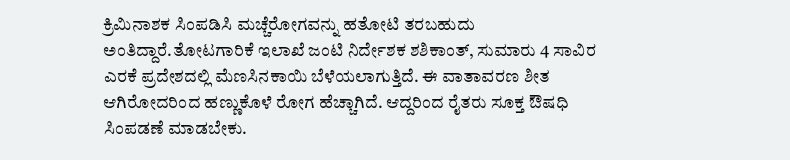ಕ್ರಿಮಿನಾಶಕ ಸಿಂಪಡಿಸಿ ಮಚ್ಚೆರೋಗವನ್ನು ಹತೋಟಿ ತರಬಹುದು ಅಂತಿದ್ದಾರೆ.ತೋಟಗಾರಿಕೆ ಇಲಾಖೆ ಜಂಟಿ ನಿರ್ದೇಶಕ ಶಶಿಕಾಂತ್, ಸುಮಾರು 4 ಸಾವಿರ ಎರಕೆ ಪ್ರದೇಶದಲ್ಲಿ ಮೆಣಸಿನಕಾಯಿ ಬೆಳೆಯಲಾಗುತ್ತಿದೆ. ಈ ವಾತಾವರಣ ಶೀತ ಆಗಿರೋದರಿಂದ ಹಣ್ಣುಕೊಳೆ ರೋಗ ಹೆಚ್ಚಾಗಿದೆ. ಆದ್ದರಿಂದ ರೈತರು ಸೂಕ್ತ ಔಷಧಿ ಸಿಂಪಡಣೆ ಮಾಡಬೇಕು.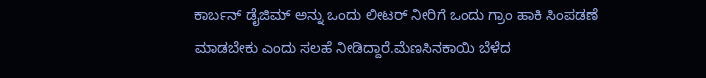ಕಾರ್ಬನ್ ಡೈಜಿಮ್ ಅನ್ನು ಒಂದು ಲೀಟರ್ ನೀರಿಗೆ ಒಂದು ಗ್ರಾಂ ಹಾಕಿ ಸಿಂಪಡಣೆ ಮಾಡಬೇಕು ಎಂದು ಸಲಹೆ ನೀಡಿದ್ದಾರೆ.ಮೆಣಸಿನಕಾಯಿ ಬೆಳೆದ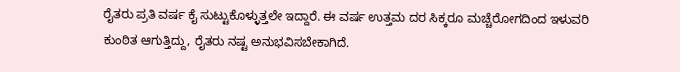ರೈತರು ಪ್ರತಿ ವರ್ಷ ಕೈ ಸುಟ್ಟುಕೊಳ್ಳುತ್ತಲೇ ಇದ್ದಾರೆ. ಈ ವರ್ಷ ಉತ್ತಮ ದರ ಸಿಕ್ಕರೂ ಮಚ್ಚೆರೋಗದಿಂದ ಇಳುವರಿ ಕುಂಠಿತ ಆಗುತ್ತಿದ್ದು, ರೈತರು ನಷ್ಟ ಅನುಭವಿಸಬೇಕಾಗಿದೆ.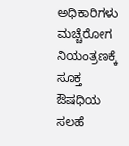ಅಧಿಕಾರಿಗಳು ಮಚ್ಚೆರೋಗ ನಿಯಂತ್ರಣಕ್ಕೆ ಸೂಕ್ತ ಔಷಧಿಯ ಸಲಹೆ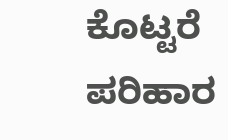ಕೊಟ್ಟರೆ ಪರಿಹಾರ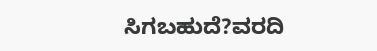ಸಿಗಬಹುದೆ?ವರದಿ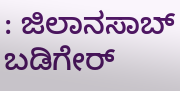: ಜಿಲಾನಸಾಬ್ ಬಡಿಗೇರ್